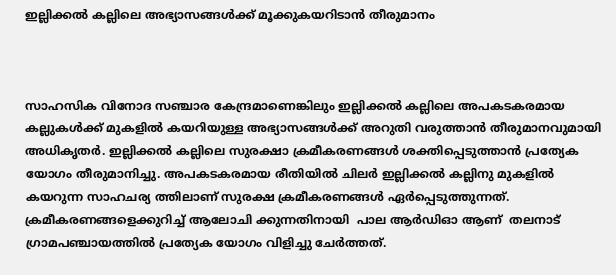ഇല്ലിക്കൽ കല്ലിലെ അഭ്യാസങ്ങൾക്ക് മൂക്കുകയറിടാൻ തീരുമാനം



സാഹസിക വിനോദ സഞ്ചാര കേന്ദ്രമാണെങ്കിലും ഇല്ലിക്കൽ കല്ലിലെ അപകടകരമായ കല്ലുകൾക്ക് മുകളിൽ കയറിയുള്ള അഭ്യാസങ്ങൾക്ക് അറുതി വരുത്താൻ തീരുമാനവുമായി അധികൃതർ. ഇല്ലിക്കൽ കല്ലിലെ സുരക്ഷാ ക്രമീകരണങ്ങൾ ശക്തിപ്പെടുത്താൻ പ്രത്യേക യോഗം തീരുമാനിച്ചു. അപകടകരമായ രീതിയിൽ ചിലർ ഇല്ലിക്കൽ കല്ലിനു മുകളിൽ കയറുന്ന സാഹചര്യ ത്തിലാണ് സുരക്ഷ ക്രമീകരണങ്ങൾ ഏർപ്പെടുത്തുന്നത്.  ക്രമീകരണങ്ങളെക്കുറിച്ച് ആലോചി ക്കുന്നതിനായി  പാല ആർഡിഓ ആണ്  തലനാട് ഗ്രാമപഞ്ചായത്തിൽ പ്രത്യേക യോഗം വിളിച്ചു ചേർത്തത്.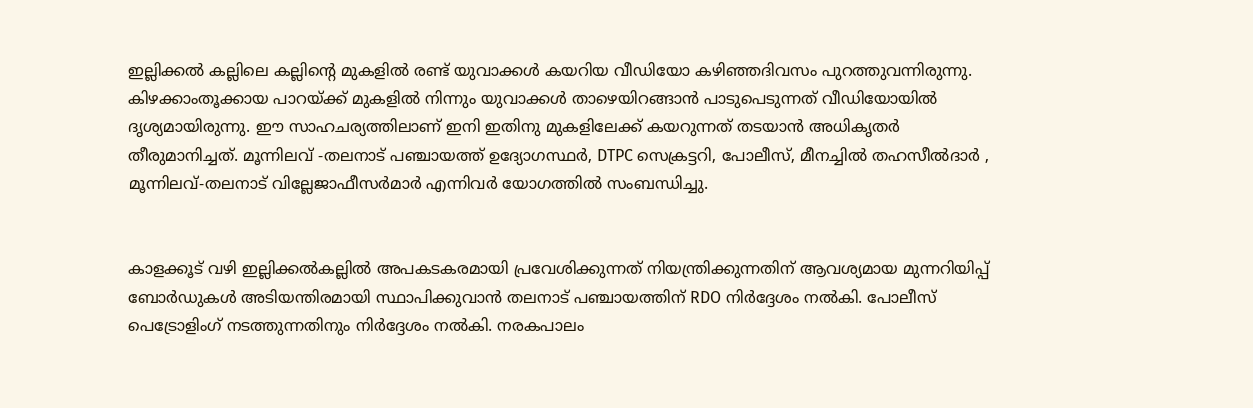ഇല്ലിക്കൽ കല്ലിലെ കല്ലിൻ്റെ മുകളിൽ രണ്ട് യുവാക്കൾ കയറിയ വീഡിയോ കഴിഞ്ഞദിവസം പുറത്തുവന്നിരുന്നു. കിഴക്കാംതൂക്കായ പാറയ്ക്ക് മുകളിൽ നിന്നും യുവാക്കൾ താഴെയിറങ്ങാൻ പാടുപെടുന്നത് വീഡിയോയിൽ ദൃശ്യമായിരുന്നു. ഈ സാഹചര്യത്തിലാണ് ഇനി ഇതിനു മുകളിലേക്ക് കയറുന്നത് തടയാൻ അധികൃതർ തീരുമാനിച്ചത്. മൂന്നിലവ് -തലനാട് പഞ്ചായത്ത് ഉദ്യോഗസ്ഥർ, DTPC സെക്രട്ടറി, പോലീസ്, മീനച്ചിൽ തഹസീൽദാർ , മൂന്നിലവ്-തലനാട് വില്ലേജാഫീസർമാർ എന്നിവർ യോഗത്തിൽ സംബന്ധിച്ചു.


കാളക്കൂട് വഴി ഇല്ലിക്കൽകല്ലിൽ അപകടകരമായി പ്രവേശിക്കുന്നത് നിയന്ത്രിക്കുന്നതിന് ആവശ്യമായ മുന്നറിയിപ്പ് ബോർഡുകൾ അടിയന്തിരമായി സ്ഥാപിക്കുവാൻ തലനാട് പഞ്ചായത്തിന് RDO നിർദ്ദേശം നൽകി. പോലീസ് പെട്രോളിംഗ് നടത്തുന്നതിനും നിർദ്ദേശം നൽകി. നരകപാലം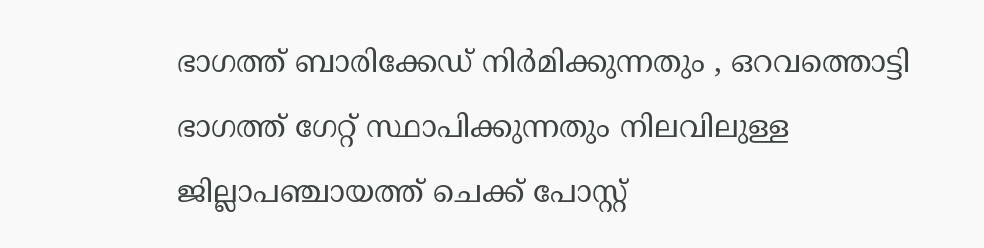ഭാഗത്ത് ബാരിക്കേഡ് നിർമിക്കുന്നതും , ഒറവത്തൊട്ടി ഭാഗത്ത് ഗേറ്റ് സ്ഥാപിക്കുന്നതും നിലവിലുള്ള ജില്ലാപഞ്ചായത്ത് ചെക്ക് പോസ്റ്റ്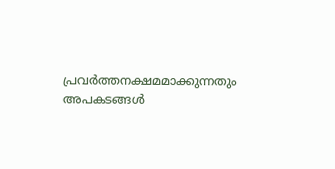പ്രവർത്തനക്ഷമമാക്കുന്നതും അപകടങ്ങൾ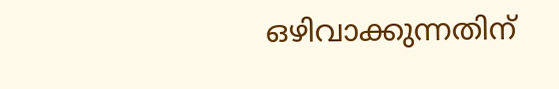ഒഴിവാക്കുന്നതിന്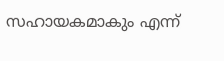സഹായകമാകും എന്ന്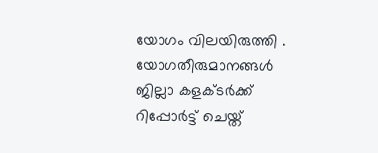യോഗം വിലയിരുത്തി . യോഗതീരുമാനങ്ങൾ ജില്ലാ കളക്ടർക്ക് റിപ്പോർട്ട് ചെയ്ത്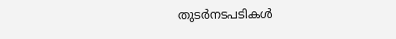തുടർനടപടികൾ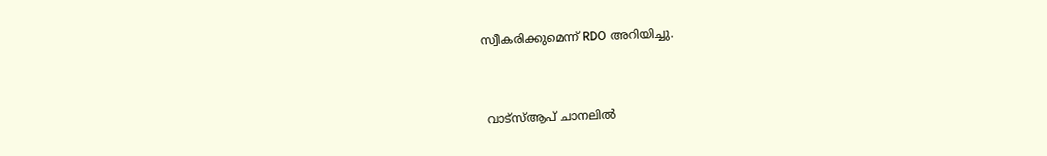സ്വീകരിക്കുമെന്ന് RDO അറിയിച്ചു.



 വാട്‌സ്ആപ് ചാനലില്‍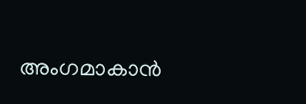അംഗമാകാന്‍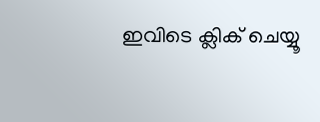ഇവിടെ ക്ലിക് ചെയ്യൂ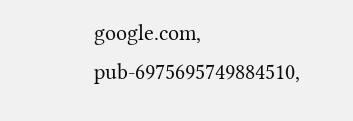google.com, pub-6975695749884510,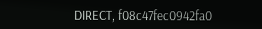DIRECT, f08c47fec0942fa0